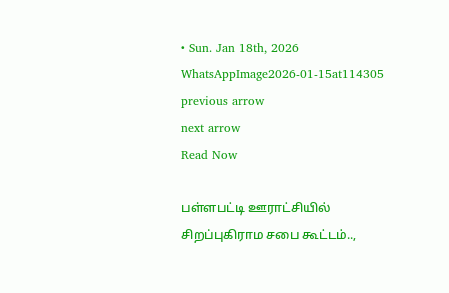• Sun. Jan 18th, 2026
WhatsAppImage2026-01-15at114305
previous arrow
next arrow
Read Now

பள்ளபட்டி ஊராட்சியில் சிறப்புகிராம சபை கூட்டம்..,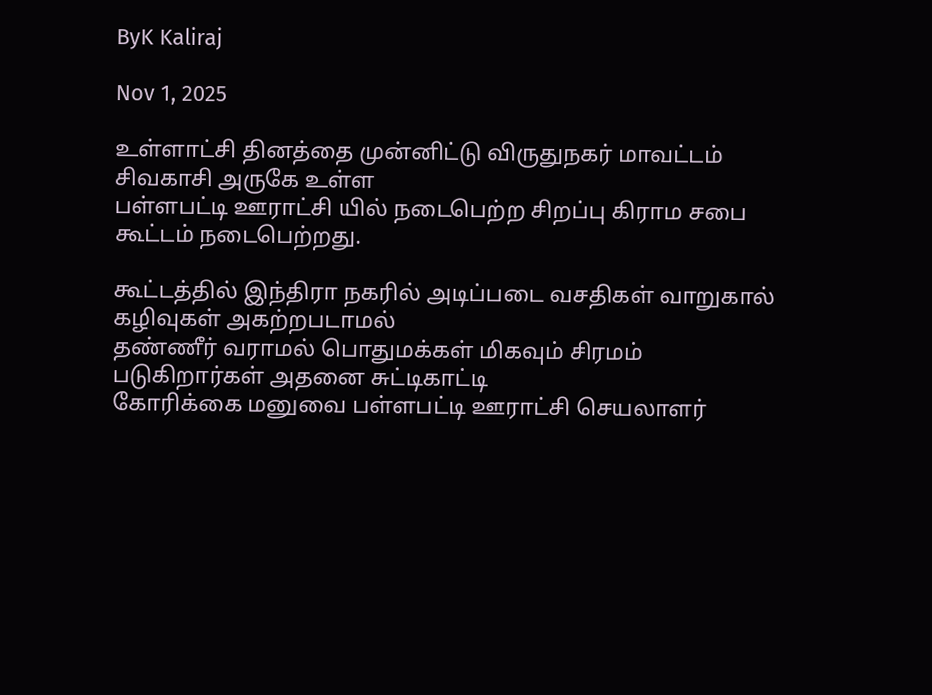ByK Kaliraj

Nov 1, 2025

உள்ளாட்சி தினத்தை முன்னிட்டு விருதுநகர் மாவட்டம் சிவகாசி அருகே உள்ள
பள்ளபட்டி ஊராட்சி யில் நடைபெற்ற சிறப்பு கிராம சபை கூட்டம் நடைபெற்றது.

கூட்டத்தில் இந்திரா நகரில் அடிப்படை வசதிகள் வாறுகால் கழிவுகள் அகற்றபடாமல்
தண்ணீர் வராமல் பொதுமக்கள் மிகவும் சிரமம் படுகிறார்கள் அதனை சுட்டிகாட்டி
கோரிக்கை மனுவை பள்ளபட்டி ஊராட்சி செயலாளர்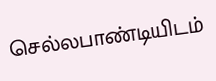செல்லபாண்டியிடம்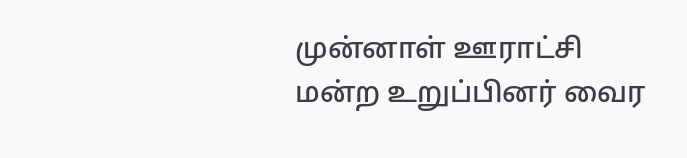முன்னாள் ஊராட்சி மன்ற உறுப்பினர் வைர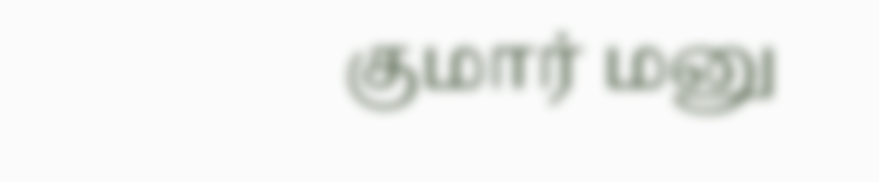குமார் மனு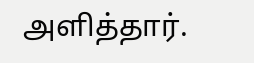அளித்தார்.